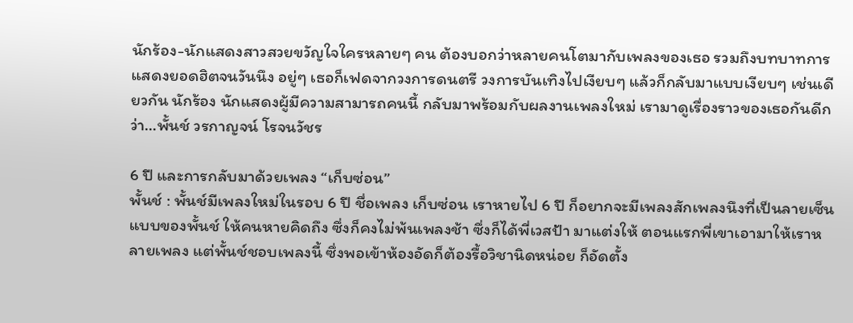นักร้อง-นักแสดงสาวสวยขวัญใจใครหลายๆ คน ต้องบอกว่าหลายคนโตมากับเพลงของเธอ รวมถึงบทบาทการแสดงยอดฮิตจนวันนึง อยู่ๆ เธอก็เฟดจากวงการดนตรี วงการบันเทิงไปเงียบๆ แล้วก็กลับมาแบบเงียบๆ เช่นเดียวกัน นักร้อง นักแสดงผู้มีความสามารถคนนี้ กลับมาพร้อมกับผลงานเพลงใหม่ เรามาดูเรื่องราวของเธอกันดีกว่า…พั้นช์ วรกาญจน์ โรจนวัชร

6 ปี และการกลับมาด้วยเพลง “เก็บซ่อน”
พั้นช์ : พั้นช์มีเพลงใหม่ในรอบ 6 ปี ชื่อเพลง เก็บซ่อน เราหายไป 6 ปี ก็อยากจะมีเพลงสักเพลงนึงที่เป็นลายเซ็นแบบของพั้นช์ ให้คนหายคิดถึง ซึ่งก็คงไม่พ้นเพลงช้า ซึ่งก็ได้พี่เวสป้า มาแต่งให้ ตอนแรกพี่เขาเอามาให้เราหลายเพลง แต่พั้นช์ชอบเพลงนี้ ซึ่งพอเข้าห้องอัดก็ต้องรื้อวิชานิดหน่อย ก็อัดตั้ง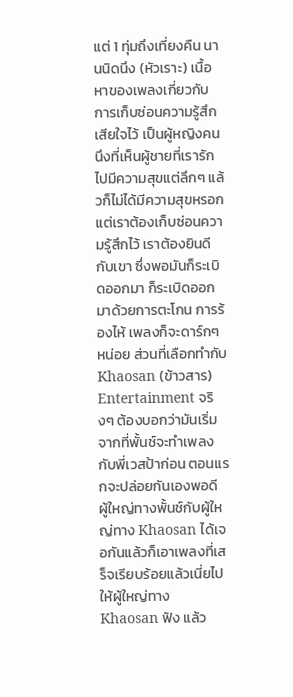แต่ 1 ทุ่มถึงเที่ยงคืน นานนิดนึง (หัวเราะ) เนื้อหาของเพลงเกี่ยวกับ การเก็บซ่อนความรู้สึกเสียใจไว้ เป็นผู้หญิงคนนึงที่เห็นผู้ชายที่เรารักไปมีความสุขแต่ลึกๆ แล้วก็ไม่ได้มีความสุขหรอก แต่เราต้องเก็บซ่อนความรู้สึกไว้ เราต้องยินดีกับเขา ซึ่งพอมันก็ระเบิดออกมา ก็ระเบิดออกมาด้วยการตะโกน การร้องไห้ เพลงก็จะดาร์กๆ หน่อย ส่วนที่เลือกทำกับ Khaosan (ข้าวสาร) Entertainment จริงๆ ต้องบอกว่ามันเริ่มจากที่พั้นช์จะทำเพลงกับพี่เวสป้าก่อน ตอนแรกจะปล่อยกันเองพอดี ผู้ใหญ่ทางพั้นช์กับผู้ใหญ่ทาง Khaosan ได้เจอกันแล้วก็เอาเพลงที่เสร็จเรียบร้อยแล้วเนี่ยไปให้ผู้ใหญ่ทาง Khaosan ฟัง แล้ว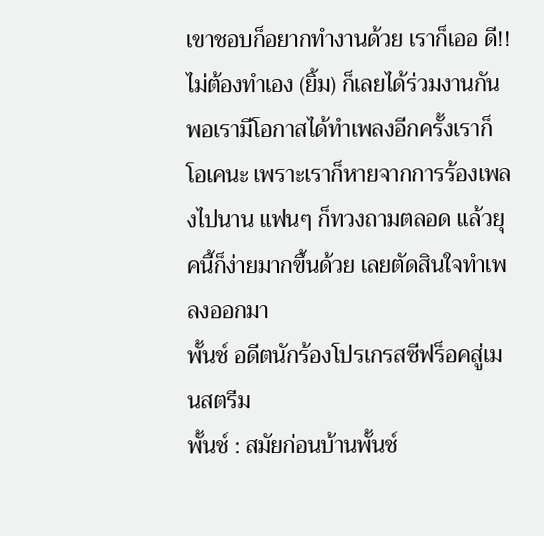เขาชอบก็อยากทำงานด้วย เราก็เออ ดี!! ไม่ต้องทำเอง (ยิ้ม) ก็เลยได้ร่วมงานกัน พอเรามีโอกาสได้ทำเพลงอีกครั้งเราก็โอเคนะ เพราะเราก็หายจากการร้องเพลงไปนาน แฟนๆ ก็ทวงถามตลอด แล้วยุคนี้ก็ง่ายมากขึ้นด้วย เลยตัดสินใจทำเพลงออกมา
พั้นช์ อดีตนักร้องโปรเกรสซีฟร็อคสู่เมนสตรีม
พั้นช์ : สมัยก่อนบ้านพั้นช์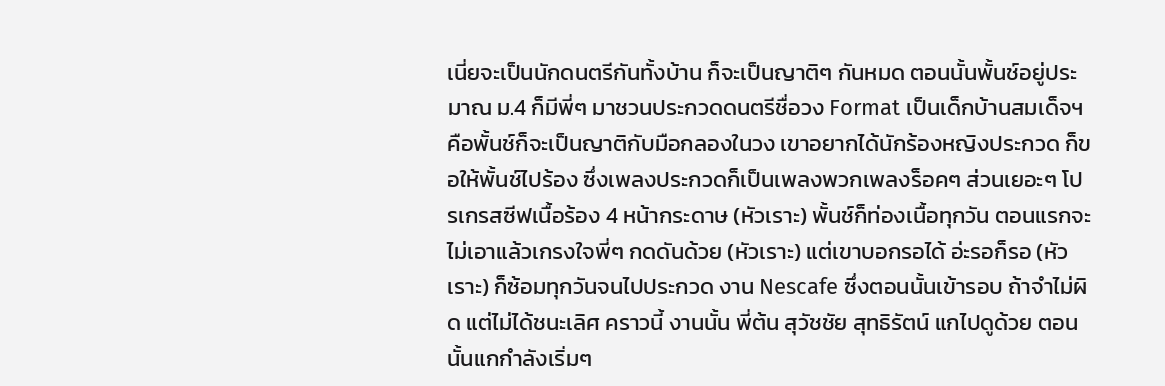เนี่ยจะเป็นนักดนตรีกันทั้งบ้าน ก็จะเป็นญาติๆ กันหมด ตอนนั้นพั้นช์อยู่ประมาณ ม.4 ก็มีพี่ๆ มาชวนประกวดดนตรีชื่อวง Format เป็นเด็กบ้านสมเด็จฯ คือพั้นช์ก็จะเป็นญาติกับมือกลองในวง เขาอยากได้นักร้องหญิงประกวด ก็ขอให้พั้นช์ไปร้อง ซึ่งเพลงประกวดก็เป็นเพลงพวกเพลงร็อคๆ ส่วนเยอะๆ โปรเกรสซีฟเนื้อร้อง 4 หน้ากระดาษ (หัวเราะ) พั้นช์ก็ท่องเนื้อทุกวัน ตอนแรกจะไม่เอาแล้วเกรงใจพี่ๆ กดดันด้วย (หัวเราะ) แต่เขาบอกรอได้ อ่ะรอก็รอ (หัวเราะ) ก็ซ้อมทุกวันจนไปประกวด งาน Nescafe ซึ่งตอนนั้นเข้ารอบ ถ้าจำไม่ผิด แต่ไม่ได้ชนะเลิศ คราวนี้ งานนั้น พี่ต้น สุวัชชัย สุทธิรัตน์ แกไปดูด้วย ตอนนั้นแกกำลังเริ่มๆ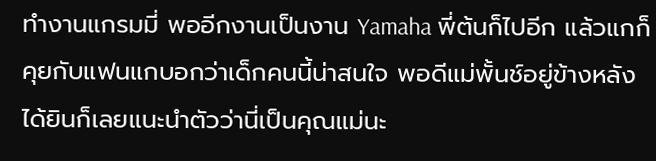ทำงานแกรมมี่ พออีกงานเป็นงาน Yamaha พี่ต้นก็ไปอีก แล้วแกก็คุยกับแฟนแกบอกว่าเด็กคนนี้น่าสนใจ พอดีแม่พั้นช์อยู่ข้างหลัง ได้ยินก็เลยแนะนำตัวว่านี่เป็นคุณแม่นะ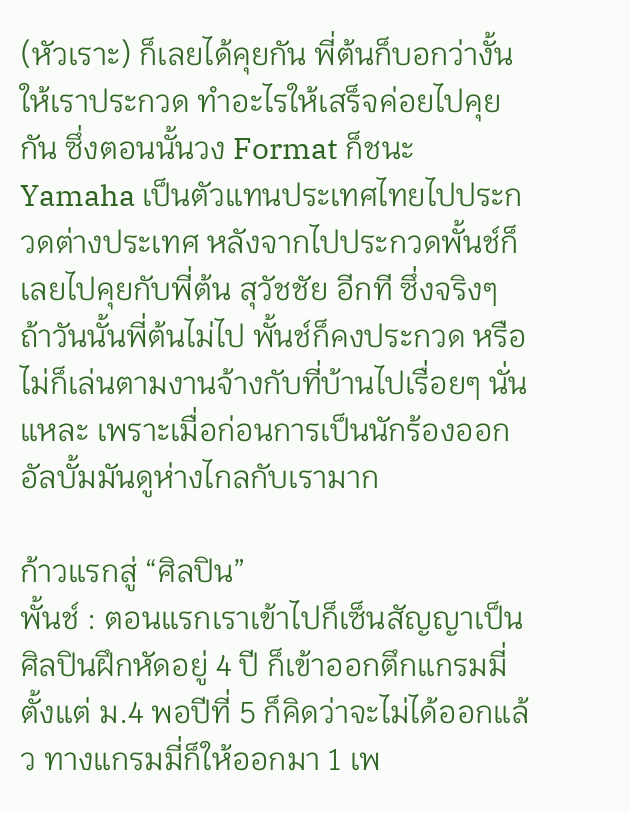(หัวเราะ) ก็เลยได้คุยกัน พี่ต้นก็บอกว่างั้นให้เราประกวด ทำอะไรให้เสร็จค่อยไปคุยกัน ซึ่งตอนนั้นวง Format ก็ชนะ Yamaha เป็นตัวแทนประเทศไทยไปประกวดต่างประเทศ หลังจากไปประกวดพั้นช์ก็เลยไปคุยกับพี่ต้น สุวัชชัย อีกที ซึ่งจริงๆ ถ้าวันนั้นพี่ต้นไม่ไป พั้นช์ก็คงประกวด หรือไม่ก็เล่นตามงานจ้างกับที่บ้านไปเรื่อยๆ นั่นแหละ เพราะเมื่อก่อนการเป็นนักร้องออกอัลบั้มมันดูห่างไกลกับเรามาก

ก้าวแรกสู่ “ศิลปิน”
พั้นช์ : ตอนแรกเราเข้าไปก็เซ็นสัญญาเป็นศิลปินฝึกหัดอยู่ 4 ปี ก็เข้าออกตึกแกรมมี่ตั้งแต่ ม.4 พอปีที่ 5 ก็คิดว่าจะไม่ได้ออกแล้ว ทางแกรมมี่ก็ให้ออกมา 1 เพ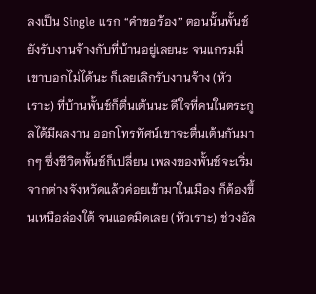ลงเป็น Single แรก “คำขอร้อง” ตอนนั้นพั้นช์ยังรับงานจ้างกับที่บ้านอยู่เลยนะ จนแกรมมี่เขาบอกไม่ได้นะ ก็เลยเลิกรับงานจ้าง (หัวเราะ) ที่บ้านพั้นช์ก็ตื่นเต้นนะ ดีใจที่คนในตระกูลได้มีผลงาน ออกโทรทัศน์เขาจะตื่นเต้นกันมากๆ ซึ่งชีวิตพั้นช์ก็เปลี่ยน เพลงของพั้นช์จะเริ่มจากต่างจังหวัดแล้วค่อยเข้ามาในเมือง ก็ต้องขึ้นเหนือล่องใต้ จนแอดมิดเลย (หัวเราะ) ช่วงอัล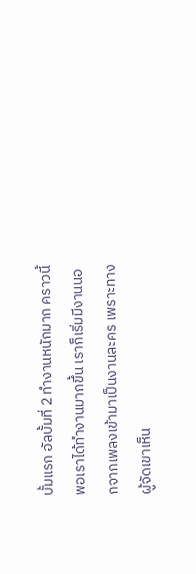บั้มแรก อัลบั้มที่ 2 ทำงานหนักมาก คราวนี้พอเราได้ทำงานมากขึ้น เราก็เริ่มมีงานนอกจากเพลงเข้ามาเป็นงานละคร เพราะทางผู้จัดเขาเห็น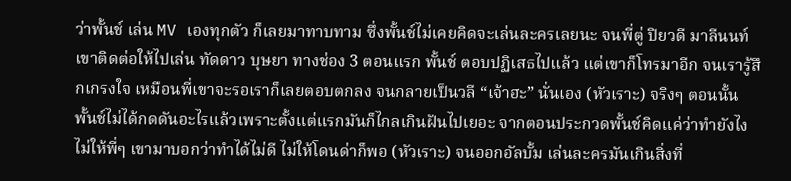ว่าพั้นช์ เล่น MV เองทุกตัว ก็เลยมาทาบทาม ซึ่งพั้นช์ไม่เคยคิดจะเล่นละครเลยนะ จนพี่ตู่ ปิยวดี มาลีนนท์ เขาติดต่อให้ไปเล่น ทัดดาว บุษยา ทางช่อง 3 ตอนแรก พั้นช์ ตอบปฏิเสธไปแล้ว แต่เขาก็โทรมาอีก จนเรารู้สึกเกรงใจ เหมือนพี่เขาจะรอเราก็เลยตอบตกลง จนกลายเป็นวลี “เจ้าฮะ” นั่นเอง (หัวเราะ) จริงๆ ตอนนั้น พั้นช์ไม่ได้กดดันอะไรแล้วเพราะตั้งแต่แรกมันก็ไกลเกินฝันไปเยอะ จากตอนประกวดพั้นช์คิดแค่ว่าทำยังไงไม่ให้พี่ๆ เขามาบอกว่าทำได้ไม่ดี ไม่ให้โดนด่าก็พอ (หัวเราะ) จนออกอัลบั้ม เล่นละครมันเกินสิ่งที่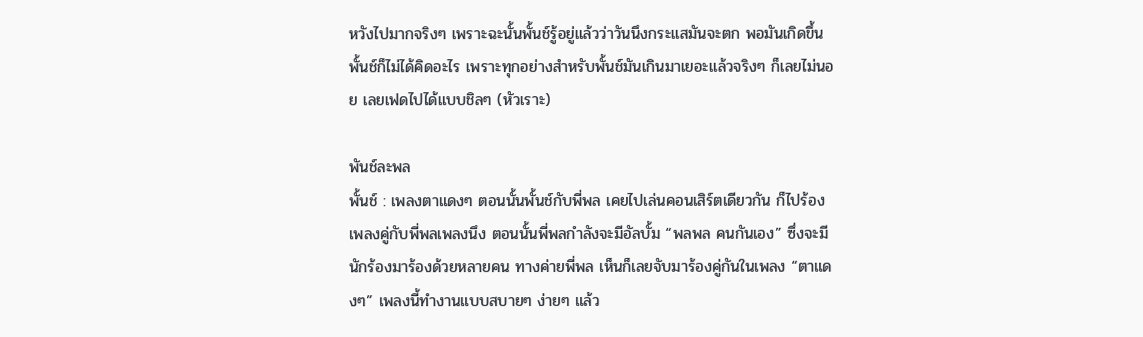หวังไปมากจริงๆ เพราะฉะนั้นพั้นช์รู้อยู่แล้วว่าวันนึงกระแสมันจะตก พอมันเกิดขึ้นพั้นช์ก็ไม่ได้คิดอะไร เพราะทุกอย่างสำหรับพั้นช์มันเกินมาเยอะแล้วจริงๆ ก็เลยไม่นอย เลยเฟดไปได้แบบชิลๆ (หัวเราะ)

พันช์ละพล
พั้นช์ : เพลงตาแดงๆ ตอนนั้นพั้นช์กับพี่พล เคยไปเล่นคอนเสิร์ตเดียวกัน ก็ไปร้องเพลงคู่กับพี่พลเพลงนึง ตอนนั้นพี่พลกำลังจะมีอัลบั้ม “พลพล คนกันเอง” ซึ่งจะมีนักร้องมาร้องด้วยหลายคน ทางค่ายพี่พล เห็นก็เลยจับมาร้องคู่กันในเพลง “ตาแดงๆ” เพลงนี้ทำงานแบบสบายๆ ง่ายๆ แล้ว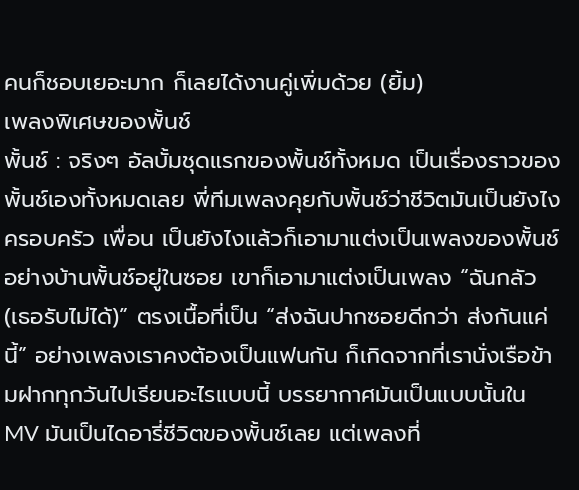คนก็ชอบเยอะมาก ก็เลยได้งานคู่เพิ่มด้วย (ยิ้ม)
เพลงพิเศษของพั้นช์
พั้นช์ : จริงๆ อัลบั้มชุดแรกของพั้นช์ทั้งหมด เป็นเรื่องราวของพั้นช์เองทั้งหมดเลย พี่ทีมเพลงคุยกับพั้นช์ว่าชีวิตมันเป็นยังไง ครอบครัว เพื่อน เป็นยังไงแล้วก็เอามาแต่งเป็นเพลงของพั้นช์ อย่างบ้านพั้นช์อยู่ในซอย เขาก็เอามาแต่งเป็นเพลง “ฉันกลัว (เธอรับไม่ได้)” ตรงเนื้อที่เป็น “ส่งฉันปากซอยดีกว่า ส่งกันแค่นี้” อย่างเพลงเราคงต้องเป็นแฟนกัน ก็เกิดจากที่เรานั่งเรือข้ามฝากทุกวันไปเรียนอะไรแบบนี้ บรรยากาศมันเป็นแบบนั้นใน MV มันเป็นไดอารี่ชีวิตของพั้นช์เลย แต่เพลงที่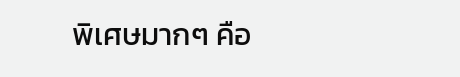พิเศษมากๆ คือ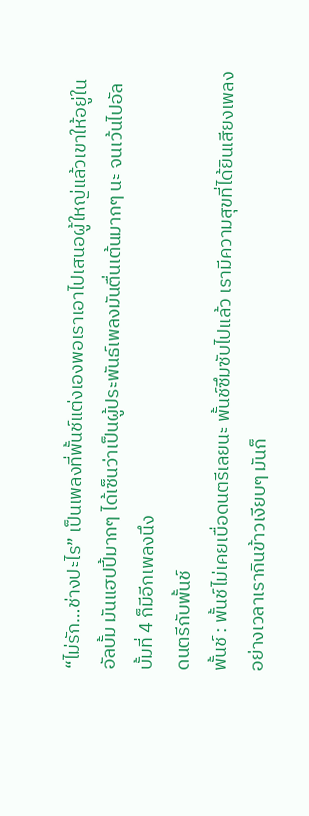“ไม่รัก…ช่างปะไร” เป็นเพลงที่พั้นช์แต่งเองพอเราเอาไปเสนอผู้ใหญ่แล้วเขาให้อยู่ในอัลบั้ม มันแฮปปี้มากๆ ได้เซ็นว่าเป็นผู้ประพันธ์เพลงมันตื่นเต้นมากๆ นะ จนเว้นไปอัลบั้มที่ 4 ก็มีอีกเพลงนึง
ดนตรีกับพั้นช์
พั้นช์ : พั้นช์ไม่เคยเบื่อดนตรีเลยนะ พั้นช์ซึมซับไปแล้ว เรามีความสุขที่ได้ยินเสียงเพลง อย่างเวลาเรากินข้าวเงียบๆ มันก็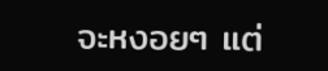จะหงอยๆ แต่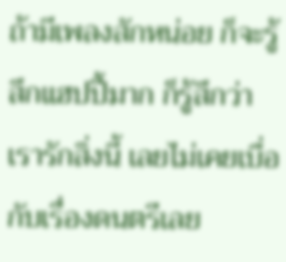ถ้ามีเพลงสักหน่อย ก็จะรู้สึกแฮปปี้มาก ก็รู้สึกว่าเรารักสิ่งนี้ เลยไม่เคยเบื่อกับเรื่องดนตรีเลย